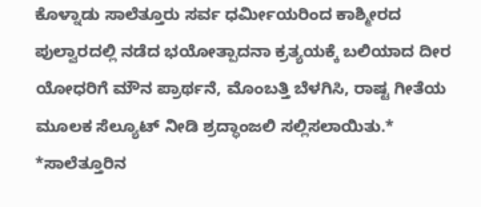ಕೊಳ್ನಾಡು ಸಾಲೆತ್ತೂರು ಸರ್ವ ಧರ್ಮೀಯರಿಂದ ಕಾಶ್ಮೀರದ ಪುಲ್ವಾರದಲ್ಲಿ ನಡೆದ ಭಯೋತ್ಪಾದನಾ ಕ್ರತ್ಯಯಕ್ಕೆ ಬಲಿಯಾದ ದೀರ ಯೋಧರಿಗೆ ಮೌನ ಪ್ರಾರ್ಥನೆ, ಮೊಂಬತ್ತಿ ಬೆಳಗಿಸಿ, ರಾಷ್ಟ ಗೀತೆಯ ಮೂಲಕ ಸೆಲ್ಯೂಟ್ ನೀಡಿ ಶ್ರದ್ಧಾಂಜಲಿ ಸಲ್ಲಿಸಲಾಯಿತು.*
*ಸಾಲೆತ್ತೂರಿನ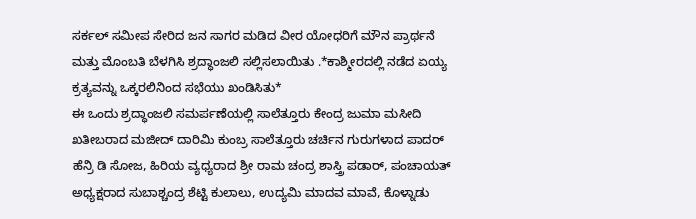ಸರ್ಕಲ್ ಸಮೀಪ ಸೇರಿದ ಜನ ಸಾಗರ ಮಡಿದ ವೀರ ಯೋಧರಿಗೆ ಮೌನ ಪ್ರಾರ್ಥನೆ ಮತ್ತು ಮೊಂಬತಿ ಬೆಳಗಿಸಿ ಶ್ರದ್ಧಾಂಜಲಿ ಸಲ್ಲಿಸಲಾಯಿತು .*ಕಾಶ್ಮೀರದಲ್ಲಿ ನಡೆದ ಏಯ್ಯ ಕ್ರತ್ಯವನ್ನು ಒಕ್ಕರಲಿನಿಂದ ಸಭೆಯು ಖಂಡಿಸಿತು*
ಈ ಒಂದು ಶ್ರದ್ಧಾಂಜಲಿ ಸಮರ್ಪಣೆಯಲ್ಲಿ ಸಾಲೆತ್ತೂರು ಕೇಂದ್ರ ಜುಮಾ ಮಸೀದಿ ಖತೀಬರಾದ ಮಜೀದ್ ದಾರಿಮಿ ಕುಂಬ್ರ ಸಾಲೆತ್ತೂರು ಚರ್ಚಿನ ಗುರುಗಳಾದ ಪಾದರ್ ಹೆನ್ರಿ ಡಿ ಸೋಜ, ಹಿರಿಯ ವ್ಯಧ್ಯರಾದ ಶ್ರೀ ರಾಮ ಚಂದ್ರ ಶಾಸ್ತ್ರಿ ಪಡಾರ್, ಪಂಚಾಯತ್ ಅಧ್ಯಕ್ಷರಾದ ಸುಬಾಶ್ಚಂದ್ರ ಶೆಟ್ಟಿ ಕುಲಾಲು, ಉದ್ಯಮಿ ಮಾದವ ಮಾವೆ, ಕೊಳ್ನಾಡು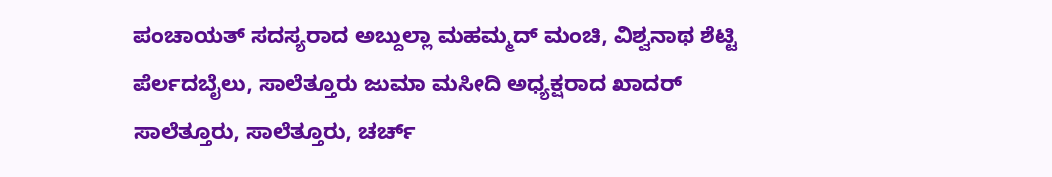ಪಂಚಾಯತ್ ಸದಸ್ಯರಾದ ಅಬ್ದುಲ್ಲಾ ಮಹಮ್ಮದ್ ಮಂಚಿ, ವಿಶ್ವನಾಥ ಶೆಟ್ಟಿ ಪೆರ್ಲದಬೈಲು, ಸಾಲೆತ್ತೂರು ಜುಮಾ ಮಸೀದಿ ಅಧ್ಯಕ್ಷರಾದ ಖಾದರ್ ಸಾಲೆತ್ತೂರು, ಸಾಲೆತ್ತೂರು, ಚರ್ಚ್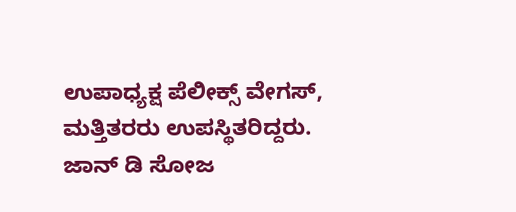ಉಪಾಧ್ಯಕ್ಷ ಪೆಲೀಕ್ಸ್ ವೇಗಸ್, ಮತ್ತಿತರರು ಉಪಸ್ಥಿತರಿದ್ದರು.
ಜಾನ್ ಡಿ ಸೋಜ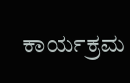ಕಾರ್ಯಕ್ರಮ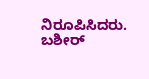ನಿರೂಪಿಸಿದರು.
ಬಶೀರ್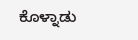ಕೊಳ್ನಾಡು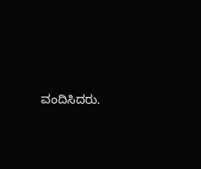ವಂದಿಸಿದರು.